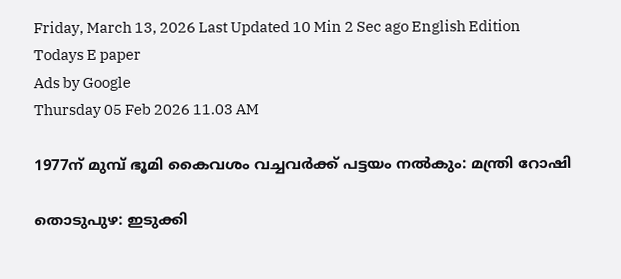Friday, March 13, 2026 Last Updated 10 Min 2 Sec ago English Edition
Todays E paper
Ads by Google
Thursday 05 Feb 2026 11.03 AM

1977ന്‌ മുമ്പ്‌ ഭൂമി കൈവശം വച്ചവര്‍ക്ക്‌ പട്ടയം നല്‍കും: മന്ത്രി റോഷി

തൊടുപുഴ: ഇടുക്കി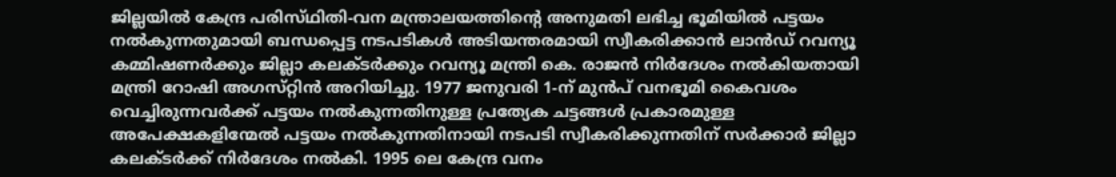ജില്ലയില്‍ കേന്ദ്ര പരിസ്‌ഥിതി-വന മന്ത്രാലയത്തിന്റെ അനുമതി ലഭിച്ച ഭൂമിയില്‍ പട്ടയം നല്‍കുന്നതുമായി ബന്ധപ്പെട്ട നടപടികള്‍ അടിയന്തരമായി സ്വീകരിക്കാന്‍ ലാന്‍ഡ്‌ റവന്യൂ കമ്മിഷണര്‍ക്കും ജില്ലാ കലക്‌ടര്‍ക്കും റവന്യൂ മന്ത്രി കെ. രാജന്‍ നിര്‍ദേശം നല്‍കിയതായി മന്ത്രി റോഷി അഗസ്‌റ്റിന്‍ അറിയിച്ചു. 1977 ജനുവരി 1-ന്‌ മുന്‍പ്‌ വനഭൂമി കൈവശം വെച്ചിരുന്നവര്‍ക്ക്‌ പട്ടയം നല്‍കുന്നതിനുള്ള പ്രത്യേക ചട്ടങ്ങള്‍ പ്രകാരമുള്ള അപേക്ഷകളിന്മേല്‍ പട്ടയം നല്‍കുന്നതിനായി നടപടി സ്വീകരിക്കുന്നതിന്‌ സര്‍ക്കാര്‍ ജില്ലാ കലക്‌ടര്‍ക്ക്‌ നിര്‍ദേശം നല്‍കി. 1995 ലെ കേന്ദ്ര വനം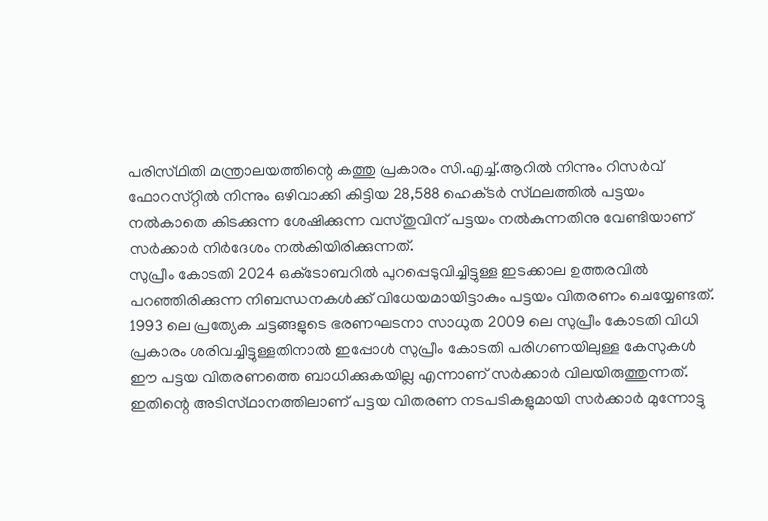പരിസ്‌ഥിതി മന്ത്രാലയത്തിന്റെ കത്തു പ്രകാരം സി.എച്ച്‌.ആറില്‍ നിന്നും റിസര്‍വ്‌ ഫോറസ്‌റ്റില്‍ നിന്നും ഒഴിവാക്കി കിട്ടിയ 28,588 ഹെക്‌ടര്‍ സ്‌ഥലത്തില്‍ പട്ടയം നല്‍കാതെ കിടക്കുന്ന ശേഷിക്കുന്ന വസ്‌തുവിന്‌ പട്ടയം നല്‍കുന്നതിനു വേണ്ടിയാണ്‌ സര്‍ക്കാര്‍ നിര്‍ദേശം നല്‍കിയിരിക്കുന്നത്‌.
സുപ്രീം കോടതി 2024 ഒക്‌ടോബറില്‍ പുറപ്പെടുവിച്ചിട്ടുള്ള ഇടക്കാല ഉത്തരവില്‍ പറഞ്ഞിരിക്കുന്ന നിബന്ധനകള്‍ക്ക്‌ വിധേയമായിട്ടാകും പട്ടയം വിതരണം ചെയ്യേണ്ടത്‌. 1993 ലെ പ്രത്യേക ചട്ടങ്ങളുടെ ഭരണഘടനാ സാധുത 2009 ലെ സുപ്രീം കോടതി വിധി പ്രകാരം ശരിവച്ചിട്ടുള്ളതിനാല്‍ ഇപ്പോള്‍ സുപ്രീം കോടതി പരിഗണയിലുള്ള കേസുകള്‍ ഈ പട്ടയ വിതരണത്തെ ബാധിക്കുകയില്ല എന്നാണ്‌ സര്‍ക്കാര്‍ വിലയിരുത്തുന്നത്‌. ഇതിന്റെ അടിസ്‌ഥാനത്തിലാണ്‌ പട്ടയ വിതരണ നടപടികളുമായി സര്‍ക്കാര്‍ മുന്നോട്ടു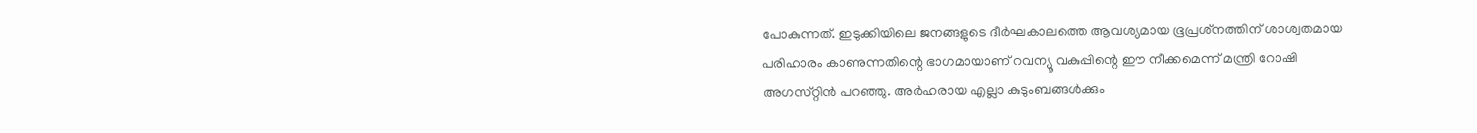പോകുന്നത്‌. ഇടുക്കിയിലെ ജനങ്ങളുടെ ദീര്‍ഘകാലത്തെ ആവശ്യമായ ഭൂപ്രശ്‌നത്തിന്‌ ശാശ്വതമായ പരിഹാരം കാണുന്നതിന്റെ ഭാഗമായാണ്‌ റവന്യൂ വകുപ്പിന്റെ ഈ നീക്കമെന്ന്‌ മന്ത്രി റോഷി അഗസ്‌റ്റിന്‍ പറഞ്ഞു. അര്‍ഹരായ എല്ലാ കുടുംബങ്ങള്‍ക്കും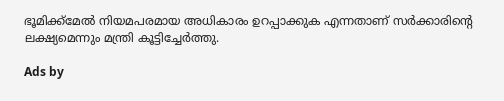ഭൂമിക്ക്‌മേല്‍ നിയമപരമായ അധികാരം ഉറപ്പാക്കുക എന്നതാണ്‌ സര്‍ക്കാരിന്റെ ലക്ഷ്യമെന്നും മന്ത്രി കൂട്ടിച്ചേര്‍ത്തു.

Ads by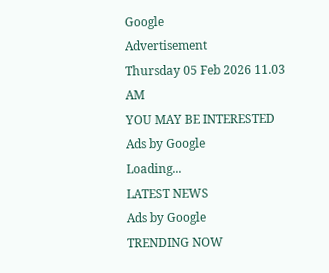Google
Advertisement
Thursday 05 Feb 2026 11.03 AM
YOU MAY BE INTERESTED
Ads by Google
Loading...
LATEST NEWS
Ads by Google
TRENDING NOW